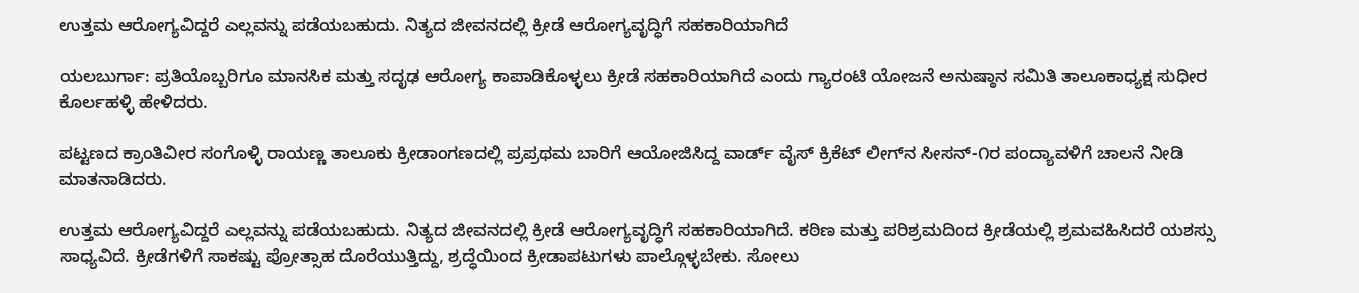ಉತ್ತಮ ಆರೋಗ್ಯವಿದ್ದರೆ ಎಲ್ಲವನ್ನು ಪಡೆಯಬಹುದು. ನಿತ್ಯದ ಜೀವನದಲ್ಲಿ ಕ್ರೀಡೆ ಆರೋಗ್ಯವೃದ್ಧಿಗೆ ಸಹಕಾರಿಯಾಗಿದೆ

ಯಲಬುರ್ಗಾ: ಪ್ರತಿಯೊಬ್ಬರಿಗೂ ಮಾನಸಿಕ ಮತ್ತು ಸದೃಢ ಆರೋಗ್ಯ ಕಾಪಾಡಿಕೊಳ್ಳಲು ಕ್ರೀಡೆ ಸಹಕಾರಿಯಾಗಿದೆ ಎಂದು ಗ್ಯಾರಂಟಿ ಯೋಜನೆ ಅನುಷ್ಠಾನ ಸಮಿತಿ ತಾಲೂಕಾಧ್ಯಕ್ಷ ಸುಧೀರ ಕೊರ್ಲಹಳ್ಳಿ ಹೇಳಿದರು.

ಪಟ್ಟಣದ ಕ್ರಾಂತಿವೀರ ಸಂಗೊಳ್ಳಿ ರಾಯಣ್ಣ ತಾಲೂಕು ಕ್ರೀಡಾಂಗಣದಲ್ಲಿ ಪ್ರಪ್ರಥಮ ಬಾರಿಗೆ ಆಯೋಜಿಸಿದ್ದ ವಾರ್ಡ್ ವೈಸ್ ಕ್ರಿಕೆಟ್ ಲೀಗ್‌ನ ಸೀಸನ್-೧ರ ಪಂದ್ಯಾವಳಿಗೆ ಚಾಲನೆ ನೀಡಿ ಮಾತನಾಡಿದರು.

ಉತ್ತಮ ಆರೋಗ್ಯವಿದ್ದರೆ ಎಲ್ಲವನ್ನು ಪಡೆಯಬಹುದು. ನಿತ್ಯದ ಜೀವನದಲ್ಲಿ ಕ್ರೀಡೆ ಆರೋಗ್ಯವೃದ್ಧಿಗೆ ಸಹಕಾರಿಯಾಗಿದೆ. ಕಠಿಣ ಮತ್ತು ಪರಿಶ್ರಮದಿಂದ ಕ್ರೀಡೆಯಲ್ಲಿ ಶ್ರಮವಹಿಸಿದರೆ ಯಶಸ್ಸು ಸಾಧ್ಯವಿದೆ. ಕ್ರೀಡೆಗಳಿಗೆ ಸಾಕಷ್ಟು ಪ್ರೋತ್ಸಾಹ ದೊರೆಯುತ್ತಿದ್ದು, ಶ್ರದ್ಧೆಯಿಂದ ಕ್ರೀಡಾಪಟುಗಳು ಪಾಲ್ಗೊಳ್ಳಬೇಕು. ಸೋಲು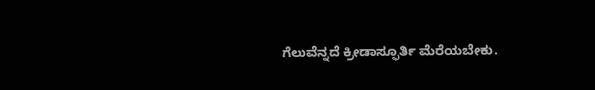ಗೆಲುವೆನ್ನದೆ ಕ್ರೀಡಾಸ್ಫೂರ್ತಿ ಮೆರೆಯಬೇಕು.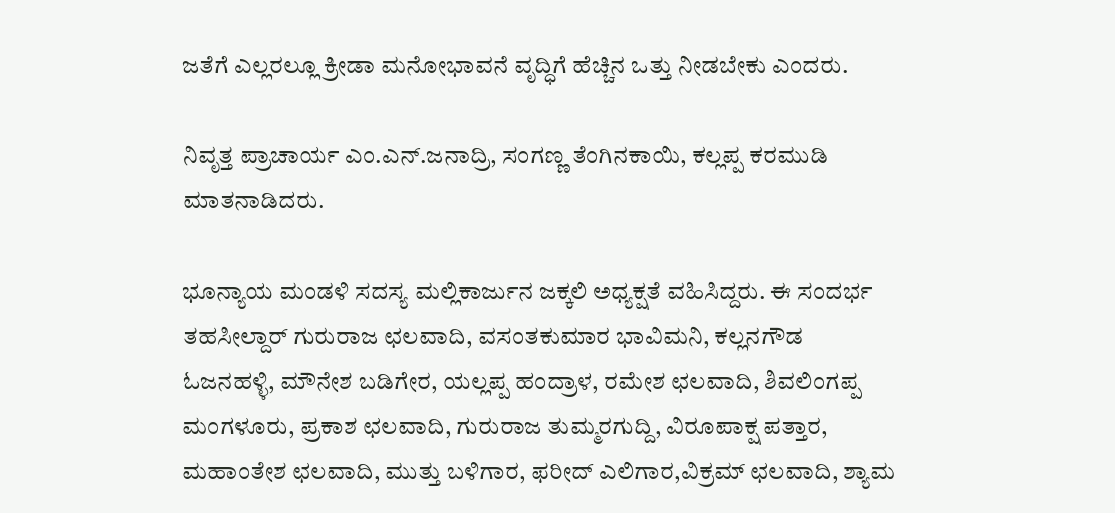ಜತೆಗೆ ಎಲ್ಲರಲ್ಲೂ ಕ್ರೀಡಾ ಮನೋಭಾವನೆ ವೃದ್ಧಿಗೆ ಹೆಚ್ಚಿನ ಒತ್ತು ನೀಡಬೇಕು ಎಂದರು.

ನಿವೃತ್ತ ಪ್ರಾಚಾರ್ಯ ಎಂ.ಎನ್.ಜನಾದ್ರಿ, ಸಂಗಣ್ಣ ತೆಂಗಿನಕಾಯಿ, ಕಲ್ಲಪ್ಪ ಕರಮುಡಿ ಮಾತನಾಡಿದರು.

ಭೂನ್ಯಾಯ ಮಂಡಳಿ ಸದಸ್ಯ ಮಲ್ಲಿಕಾರ್ಜುನ ಜಕ್ಕಲಿ ಅಧ್ಯಕ್ಷತೆ ವಹಿಸಿದ್ದರು. ಈ ಸಂದರ್ಭ ತಹಸೀಲ್ದಾರ್ ಗುರುರಾಜ ಛಲವಾದಿ, ವಸಂತಕುಮಾರ ಭಾವಿಮನಿ, ಕಲ್ಲನಗೌಡ ಓಜನಹಳ್ಳಿ, ಮೌನೇಶ ಬಡಿಗೇರ, ಯಲ್ಲಪ್ಪ ಹಂದ್ರಾಳ, ರಮೇಶ ಛಲವಾದಿ, ಶಿವಲಿಂಗಪ್ಪ ಮಂಗಳೂರು, ಪ್ರಕಾಶ ಛಲವಾದಿ, ಗುರುರಾಜ ತುಮ್ಮರಗುದ್ದಿ, ವಿರೂಪಾಕ್ಷ ಪತ್ತಾರ, ಮಹಾಂತೇಶ ಛಲವಾದಿ, ಮುತ್ತು ಬಳಿಗಾರ, ಫರೀದ್ ಎಲಿಗಾರ,ವಿಕ್ರಮ್ ಛಲವಾದಿ, ಶ್ಯಾಮ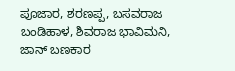ಪೂಜಾರ, ಶರಣಪ್ಪ, ಬಸವರಾಜ ಬಂಡಿಹಾಳ, ಶಿವರಾಜ ಭಾವಿಮನಿ, ಜಾನ್ ಬಣಕಾರ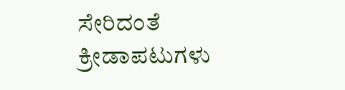ಸೇರಿದಂತೆ ಕ್ರೀಡಾಪಟುಗಳು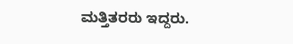ಮತ್ತಿತರರು ಇದ್ದರು.